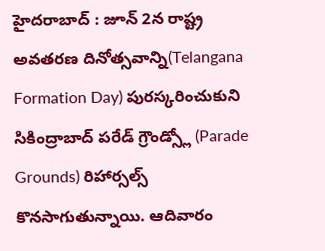హైదరాబాద్ : జూన్ 2న రాష్ట్ర అవతరణ దినోత్సవాన్ని(Telangana Formation Day) పురస్కరించుకుని సికింద్రాబాద్ పరేడ్ గ్రౌండ్స్లో (Parade Grounds) రిహార్సల్స్ కొనసాగుతున్నాయి. ఆదివారం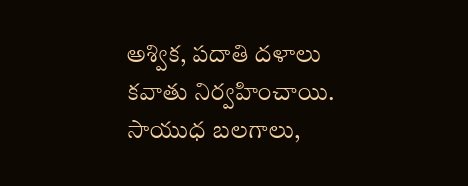అశ్విక, పదాతి దళాలు కవాతు నిర్వహించాయి. సాయుధ బలగాలు,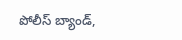పోలీస్ బ్యాండ్,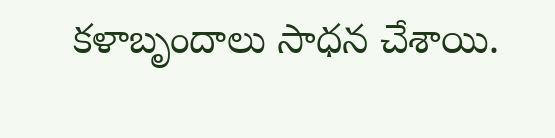కళాబృందాలు సాధన చేశాయి.